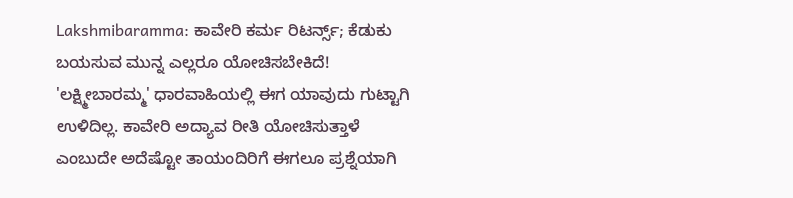Lakshmibaramma: ಕಾವೇರಿ ಕರ್ಮ ರಿಟರ್ನ್ಸ್; ಕೆಡುಕು ಬಯಸುವ ಮುನ್ನ ಎಲ್ಲರೂ ಯೋಚಿಸಬೇಕಿದೆ!
'ಲಕ್ಷ್ಮೀಬಾರಮ್ಮ' ಧಾರವಾಹಿಯಲ್ಲಿ ಈಗ ಯಾವುದು ಗುಟ್ಟಾಗಿ ಉಳಿದಿಲ್ಲ. ಕಾವೇರಿ ಅದ್ಯಾವ ರೀತಿ ಯೋಚಿಸುತ್ತಾಳೆ ಎಂಬುದೇ ಅದೆಷ್ಟೋ ತಾಯಂದಿರಿಗೆ ಈಗಲೂ ಪ್ರಶ್ನೆಯಾಗಿ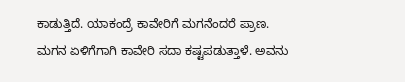ಕಾಡುತ್ತಿದೆ. ಯಾಕಂದ್ರೆ ಕಾವೇರಿಗೆ ಮಗನೆಂದರೆ ಪ್ರಾಣ.
ಮಗನ ಏಳಿಗೆಗಾಗಿ ಕಾವೇರಿ ಸದಾ ಕಷ್ಟಪಡುತ್ತಾಳೆ. ಅವನು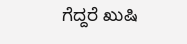ಗೆದ್ದರೆ ಖುಷಿ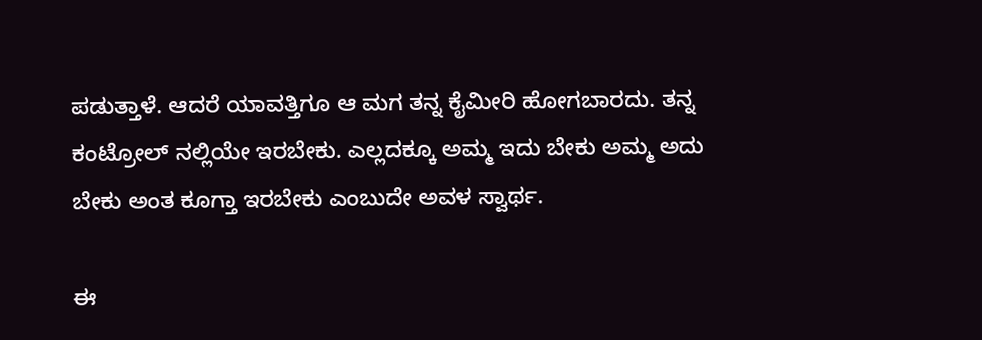ಪಡುತ್ತಾಳೆ. ಆದರೆ ಯಾವತ್ತಿಗೂ ಆ ಮಗ ತನ್ನ ಕೈಮೀರಿ ಹೋಗಬಾರದು. ತನ್ನ ಕಂಟ್ರೋಲ್ ನಲ್ಲಿಯೇ ಇರಬೇಕು. ಎಲ್ಲದಕ್ಕೂ ಅಮ್ಮ ಇದು ಬೇಕು ಅಮ್ಮ ಅದು ಬೇಕು ಅಂತ ಕೂಗ್ತಾ ಇರಬೇಕು ಎಂಬುದೇ ಅವಳ ಸ್ವಾರ್ಥ.

ಈ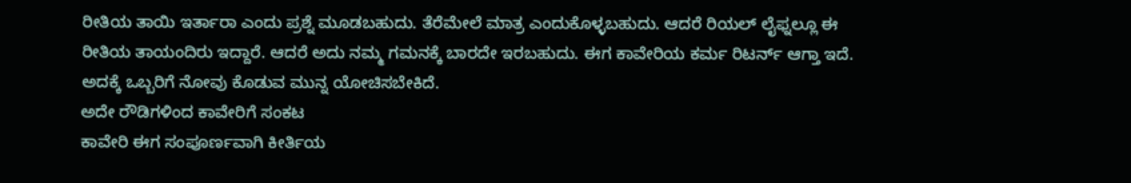ರೀತಿಯ ತಾಯಿ ಇರ್ತಾರಾ ಎಂದು ಪ್ರಶ್ನೆ ಮೂಡಬಹುದು. ತೆರೆಮೇಲೆ ಮಾತ್ರ ಎಂದುಕೊಳ್ಳಬಹುದು. ಆದರೆ ರಿಯಲ್ ಲೈಫ್ನಲ್ಲೂ ಈ ರೀತಿಯ ತಾಯಂದಿರು ಇದ್ದಾರೆ. ಆದರೆ ಅದು ನಮ್ಮ ಗಮನಕ್ಕೆ ಬಾರದೇ ಇರಬಹುದು. ಈಗ ಕಾವೇರಿಯ ಕರ್ಮ ರಿಟರ್ನ್ ಆಗ್ತಾ ಇದೆ. ಅದಕ್ಕೆ ಒಬ್ಬರಿಗೆ ನೋವು ಕೊಡುವ ಮುನ್ನ ಯೋಚಿಸಬೇಕಿದೆ.
ಅದೇ ರೌಡಿಗಳಿಂದ ಕಾವೇರಿಗೆ ಸಂಕಟ
ಕಾವೇರಿ ಈಗ ಸಂಪೂರ್ಣವಾಗಿ ಕೀರ್ತಿಯ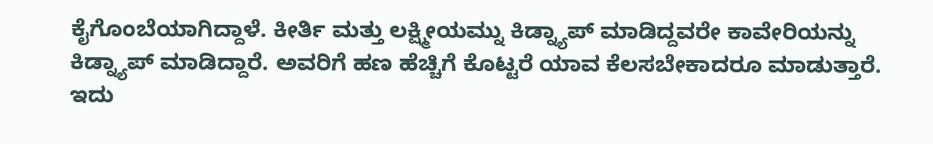ಕೈಗೊಂಬೆಯಾಗಿದ್ದಾಳೆ. ಕೀರ್ತಿ ಮತ್ತು ಲಕ್ಷ್ಮೀಯಮ್ನು ಕಿಡ್ನ್ಯಾಪ್ ಮಾಡಿದ್ದವರೇ ಕಾವೇರಿಯನ್ನು ಕಿಡ್ನ್ಯಾಪ್ ಮಾಡಿದ್ದಾರೆ. ಅವರಿಗೆ ಹಣ ಹೆಚ್ಚಿಗೆ ಕೊಟ್ಟರೆ ಯಾವ ಕೆಲಸಬೇಕಾದರೂ ಮಾಡುತ್ತಾರೆ. ಇದು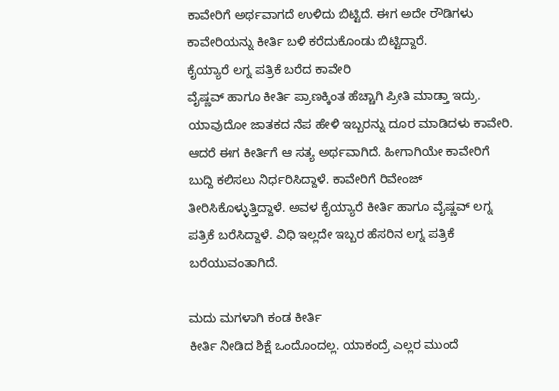ಕಾವೇರಿಗೆ ಅರ್ಥವಾಗದೆ ಉಳಿದು ಬಿಟ್ಟಿದೆ. ಈಗ ಅದೇ ರೌಡಿಗಳು ಕಾವೇರಿಯನ್ನು ಕೀರ್ತಿ ಬಳಿ ಕರೆದುಕೊಂಡು ಬಿಟ್ಟಿದ್ದಾರೆ.
ಕೈಯ್ಯಾರೆ ಲಗ್ನ ಪತ್ರಿಕೆ ಬರೆದ ಕಾವೇರಿ
ವೈಷ್ಣವ್ ಹಾಗೂ ಕೀರ್ತಿ ಪ್ರಾಣಕ್ಕಿಂತ ಹೆಚ್ಚಾಗಿ ಪ್ರೀತಿ ಮಾಡ್ತಾ ಇದ್ರು. ಯಾವುದೋ ಜಾತಕದ ನೆಪ ಹೇಳಿ ಇಬ್ಬರನ್ನು ದೂರ ಮಾಡಿದಳು ಕಾವೇರಿ. ಆದರೆ ಈಗ ಕೀರ್ತಿಗೆ ಆ ಸತ್ಯ ಅರ್ಥವಾಗಿದೆ. ಹೀಗಾಗಿಯೇ ಕಾವೇರಿಗೆ ಬುದ್ದಿ ಕಲಿಸಲು ನಿರ್ಧರಿಸಿದ್ದಾಳೆ. ಕಾವೇರಿಗೆ ರಿವೇಂಜ್ ತೀರಿಸಿಕೊಳ್ಳುತ್ತಿದ್ದಾಳೆ. ಅವಳ ಕೈಯ್ಯಾರೆ ಕೀರ್ತಿ ಹಾಗೂ ವೈಷ್ಣವ್ ಲಗ್ನ ಪತ್ರಿಕೆ ಬರೆಸಿದ್ದಾಳೆ. ವಿಧಿ ಇಲ್ಲದೇ ಇಬ್ಬರ ಹೆಸರಿನ ಲಗ್ನ ಪತ್ರಿಕೆ ಬರೆಯುವಂತಾಗಿದೆ.

ಮದು ಮಗಳಾಗಿ ಕಂಡ ಕೀರ್ತಿ
ಕೀರ್ತಿ ನೀಡಿದ ಶಿಕ್ಷೆ ಒಂದೊಂದಲ್ಲ. ಯಾಕಂದ್ರೆ ಎಲ್ಲರ ಮುಂದೆ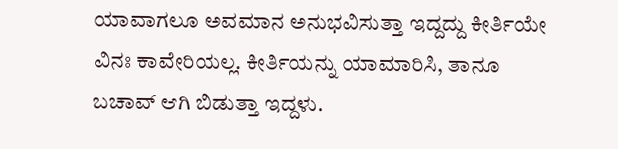ಯಾವಾಗಲೂ ಅವಮಾನ ಅನುಭವಿಸುತ್ತಾ ಇದ್ದದ್ದು ಕೀರ್ತಿಯೇ ವಿನಃ ಕಾವೇರಿಯಲ್ಲ. ಕೀರ್ತಿಯನ್ನು ಯಾಮಾರಿಸಿ, ತಾನೂ ಬಚಾವ್ ಆಗಿ ಬಿಡುತ್ತಾ ಇದ್ದಳು.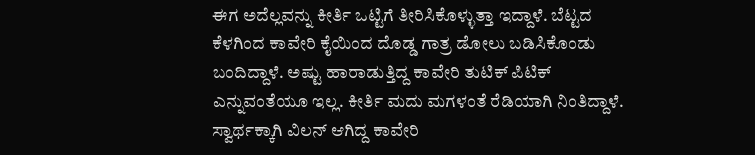ಈಗ ಅದೆಲ್ಲವನ್ನು ಕೀರ್ತಿ ಒಟ್ಟಿಗೆ ತೀರಿಸಿಕೊಳ್ಳುತ್ತಾ ಇದ್ದಾಳೆ. ಬೆಟ್ಟದ ಕೆಳಗಿಂದ ಕಾವೇರಿ ಕೈಯಿಂದ ದೊಡ್ಡ ಗಾತ್ರ ಡೋಲು ಬಡಿಸಿಕೊಂಡು ಬಂದಿದ್ದಾಳೆ. ಅಷ್ಟು ಹಾರಾಡುತ್ತಿದ್ದ ಕಾವೇರಿ ತುಟಿಕ್ ಪಿಟಿಕ್ ಎನ್ನುವಂತೆಯೂ ಇಲ್ಲ. ಕೀರ್ತಿ ಮದು ಮಗಳಂತೆ ರೆಡಿಯಾಗಿ ನಿಂತಿದ್ದಾಳೆ.
ಸ್ವಾರ್ಥಕ್ಕಾಗಿ ವಿಲನ್ ಆಗಿದ್ದ ಕಾವೇರಿ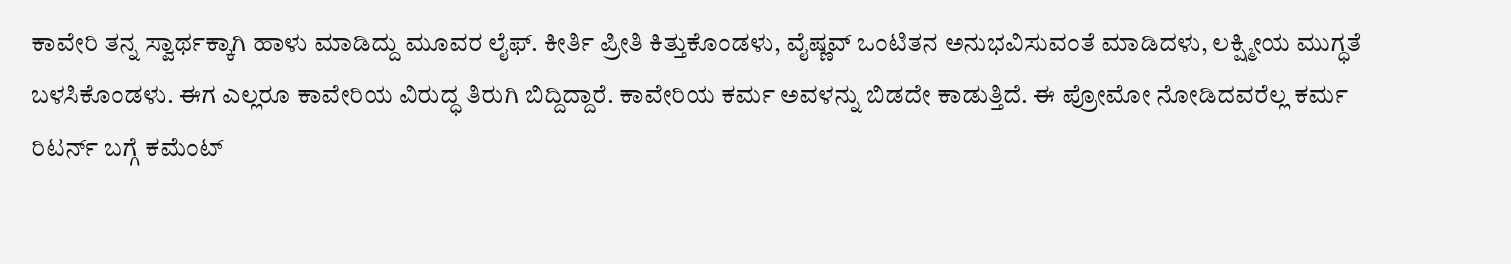ಕಾವೇರಿ ತನ್ನ ಸ್ವಾರ್ಥಕ್ಕಾಗಿ ಹಾಳು ಮಾಡಿದ್ದು ಮೂವರ ಲೈಫ್. ಕೀರ್ತಿ ಪ್ರೀತಿ ಕಿತ್ತುಕೊಂಡಳು, ವೈಷ್ಣವ್ ಒಂಟಿತನ ಅನುಭವಿಸುವಂತೆ ಮಾಡಿದಳು, ಲಕ್ಷ್ಮೀಯ ಮುಗ್ಧತೆ ಬಳಸಿಕೊಂಡಳು. ಈಗ ಎಲ್ಲರೂ ಕಾವೇರಿಯ ವಿರುದ್ಧ ತಿರುಗಿ ಬಿದ್ದಿದ್ದಾರೆ. ಕಾವೇರಿಯ ಕರ್ಮ ಅವಳನ್ನು ಬಿಡದೇ ಕಾಡುತ್ತಿದೆ. ಈ ಪ್ರೋಮೋ ನೋಡಿದವರೆಲ್ಲ ಕರ್ಮ ರಿಟರ್ನ್ ಬಗ್ಗೆ ಕಮೆಂಟ್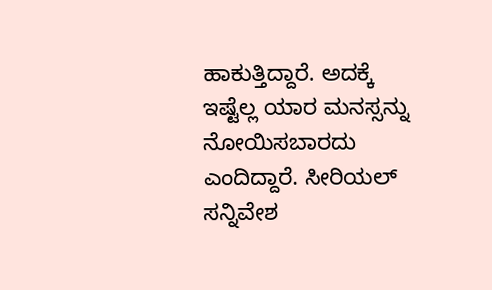ಹಾಕುತ್ತಿದ್ದಾರೆ. ಅದಕ್ಕೆ ಇಷ್ಟೆಲ್ಲ ಯಾರ ಮನಸ್ಸನ್ನು ನೋಯಿಸಬಾರದು ಎಂದಿದ್ದಾರೆ. ಸೀರಿಯಲ್ ಸನ್ನಿವೇಶ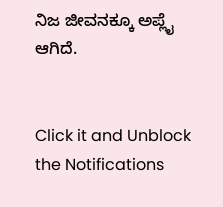ನಿಜ ಜೀವನಕ್ಕೂ ಅಪ್ಲೈ ಆಗಿದೆ.


Click it and Unblock the Notifications